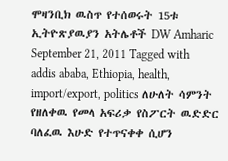ሞዛንቢክ ዉስጥ የተሰወሩት 15ቱ ኢትዮጽያዉያን አትሌቶች DW Amharic September 21, 2011 Tagged with addis ababa, Ethiopia, health, import/export, politics ለሁለት ሳምንት የዘለቀዉ የመላ አፍሪቃ የስፖርት ዉድድር ባለፈዉ እሁድ የተጥናቀቀ ሲሆን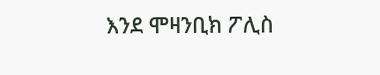እንደ ሞዛንቢክ ፖሊስ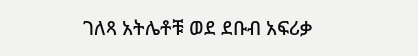ገለጻ አትሌቶቹ ወደ ደቡብ አፍሪቃ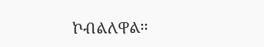ኮብልለዋል።